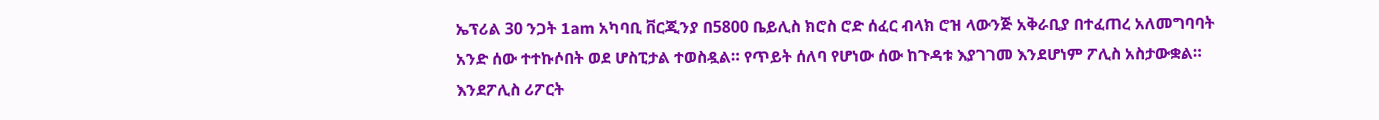ኤፕሪል 30 ንጋት 1am አካባቢ ቨርጂንያ በ5800 ቤይሊስ ክሮስ ሮድ ሰፈር ብላክ ሮዝ ላውንጅ አቅራቢያ በተፈጠረ አለመግባባት አንድ ሰው ተተኩሶበት ወደ ሆስፒታል ተወስዷል። የጥይት ሰለባ የሆነው ሰው ከጉዳቱ እያገገመ እንደሆነም ፖሊስ አስታውቋል።
እንደፖሊስ ሪፖርት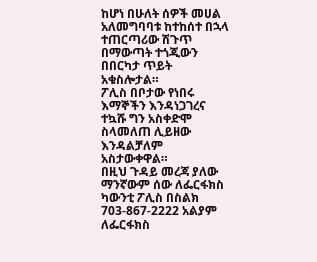ከሆነ በሁለት ሰዎች መሀል አለመግባባቱ ከተከሰተ በኋላ ተጠርጣሪው ሽጉጥ በማውጣት ተጎጂውን በበርካታ ጥይት አቁስሎታል።
ፖሊስ በቦታው የነበሩ እማኞችን እንዳነጋገረና ተኳሹ ግን አስቀድሞ ስላመለጠ ሊይዘው እንዳልቻለም አስታውቀዋል።
በዚህ ጉዳይ መረጃ ያለው ማንኛውም ሰው ለፌርፋክስ ካውንቲ ፖሊስ በስልክ 703-867-2222 አልያም ለፌርፋክስ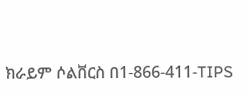ክራይም ሶልቨርስ በ1-866-411-TIPS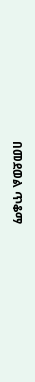በመደወል ጥቆማ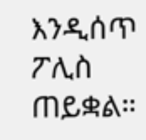እንዲሰጥ ፖሊስ ጠይቋል።